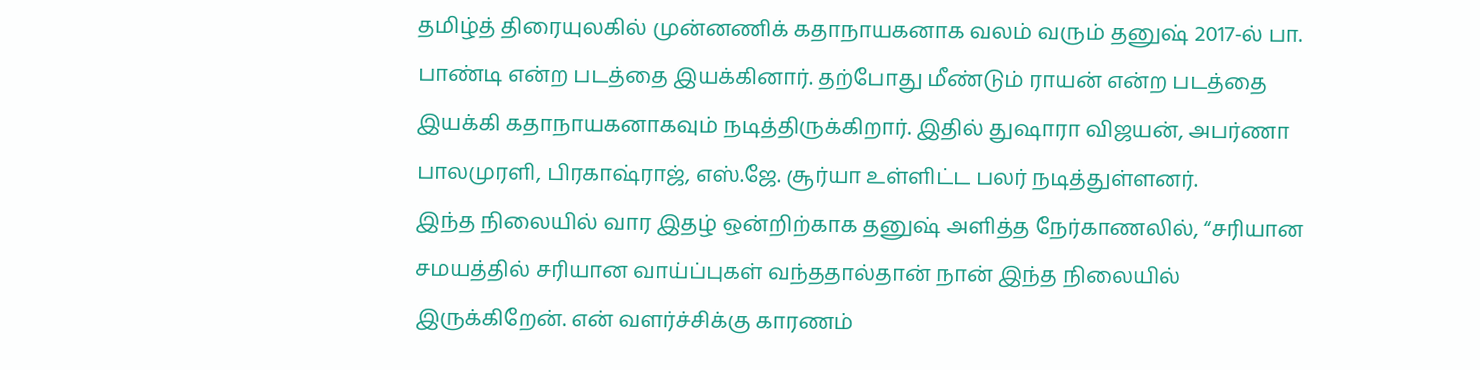தமிழ்த் திரையுலகில் முன்னணிக் கதாநாயகனாக வலம் வரும் தனுஷ் 2017-ல் பா. பாண்டி என்ற படத்தை இயக்கினார். தற்போது மீண்டும் ராயன் என்ற படத்தை இயக்கி கதாநாயகனாகவும் நடித்திருக்கிறார். இதில் துஷாரா விஜயன், அபர்ணா பாலமுரளி, பிரகாஷ்ராஜ், எஸ்.ஜே. சூர்யா உள்ளிட்ட பலர் நடித்துள்ளனர்.
இந்த நிலையில் வார இதழ் ஒன்றிற்காக தனுஷ் அளித்த நேர்காணலில், “சரியான சமயத்தில் சரியான வாய்ப்புகள் வந்ததால்தான் நான் இந்த நிலையில் இருக்கிறேன். என் வளர்ச்சிக்கு காரணம்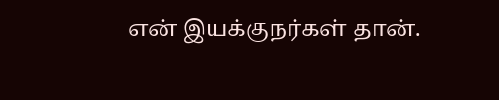என் இயக்குநர்கள் தான்.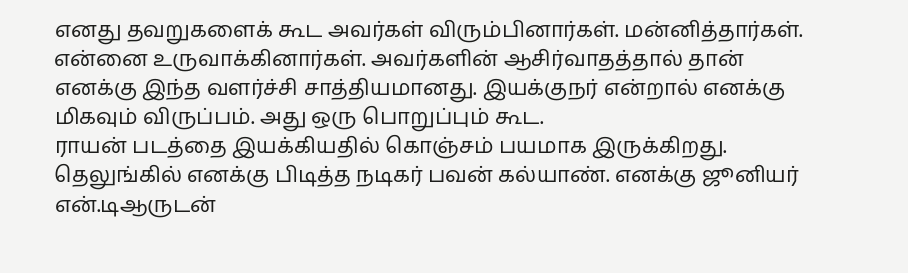எனது தவறுகளைக் கூட அவர்கள் விரும்பினார்கள். மன்னித்தார்கள். என்னை உருவாக்கினார்கள். அவர்களின் ஆசிர்வாதத்தால் தான் எனக்கு இந்த வளர்ச்சி சாத்தியமானது. இயக்குநர் என்றால் எனக்கு மிகவும் விருப்பம். அது ஒரு பொறுப்பும் கூட.
ராயன் படத்தை இயக்கியதில் கொஞ்சம் பயமாக இருக்கிறது. தெலுங்கில் எனக்கு பிடித்த நடிகர் பவன் கல்யாண். எனக்கு ஜூனியர் என்.டிஆருடன்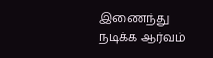இணைந்து நடிக்க ஆர்வம்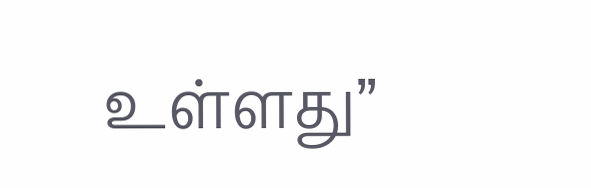உள்ளது”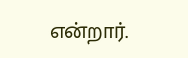என்றார்.